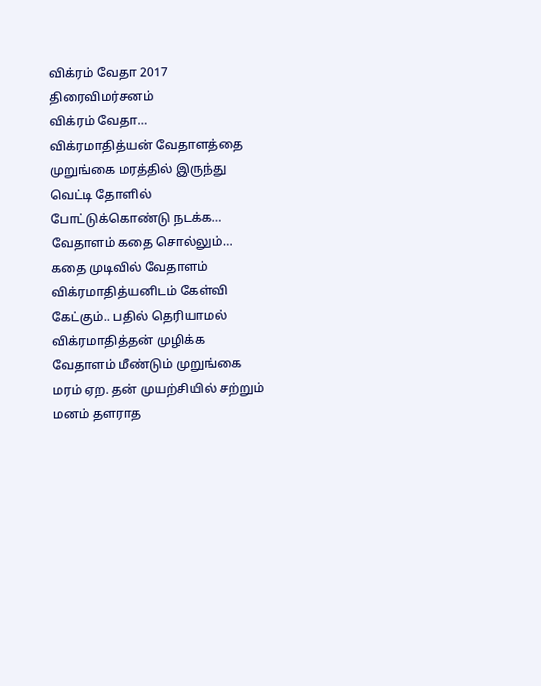விக்ரம் வேதா 2017 திரைவிமர்சனம்
விக்ரம் வேதா…
விக்ரமாதித்யன் வேதாளத்தை முறுங்கை மரத்தில் இருந்து வெட்டி தோளில் போட்டுக்கொண்டு நடக்க… வேதாளம் கதை சொல்லும்… கதை முடிவில் வேதாளம் விக்ரமாதித்யனிடம் கேள்வி கேட்கும்.. பதில் தெரியாமல் விக்ரமாதித்தன் முழிக்க வேதாளம் மீண்டும் முறுங்கை மரம் ஏற. தன் முயற்சியில் சற்றும் மனம் தளராத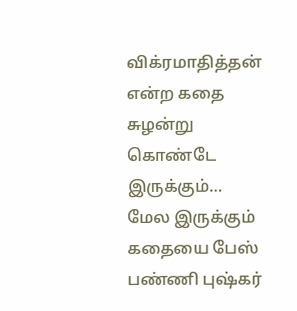விக்ரமாதித்தன் என்ற கதை சுழன்று கொண்டே இருக்கும்…
மேல இருக்கும் கதையை பேஸ் பண்ணி புஷ்கர்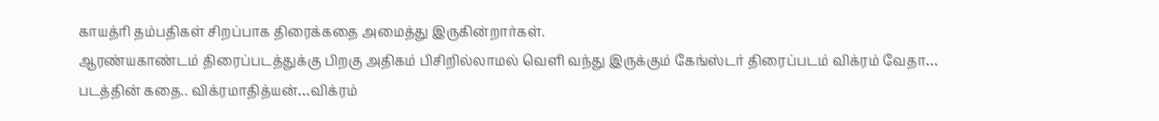காயத்ரி தம்பதிகள் சிறப்பாக திரைக்கதை அமைத்து இருகின்றார்கள்.
ஆரண்யகாண்டம் திரைப்படத்துக்கு பிறகு அதிகம் பிசிறில்லாமல் வெளி வந்து இருக்கும் கேங்ஸ்டர் திரைப்படம் விக்ரம் வேதா…
படத்தின் கதை.. விக்ரமாதித்யன்…விக்ரம்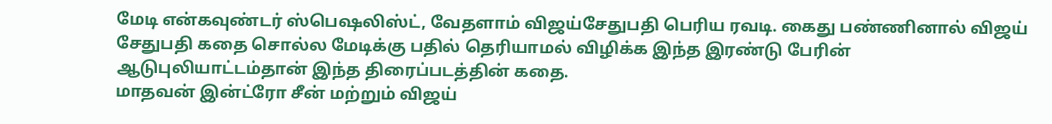மேடி என்கவுண்டர் ஸ்பெஷலிஸ்ட், வேதளாம் விஜய்சேதுபதி பெரிய ரவடி. கைது பண்ணினால் விஜய் சேதுபதி கதை சொல்ல மேடிக்கு பதில் தெரியாமல் விழிக்க இந்த இரண்டு பேரின் ஆடுபுலியாட்டம்தான் இந்த திரைப்படத்தின் கதை.
மாதவன் இன்ட்ரோ சீன் மற்றும் விஜய்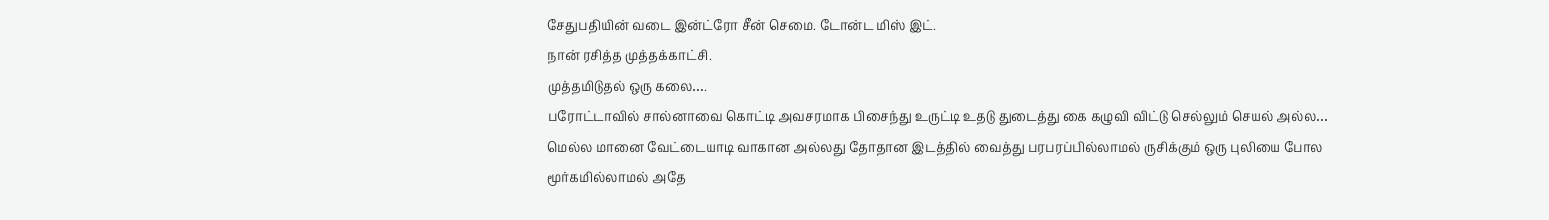சேதுபதியின் வடை இன்ட்ரோ சீன் செமை. டோன்ட மிஸ் இட்.
நான் ரசித்த முத்தக்காட்சி.
முத்தமிடுதல் ஒரு கலை….
பரோட்டாவில் சால்னாவை கொட்டி அவசரமாக பிசைந்து உருட்டி உதடு துடைத்து கை கழுவி விட்டு செல்லும் செயல் அல்ல…
மெல்ல மானை வேட்டையாடி வாகான அல்லது தோதான இடத்தில் வைத்து பரபரப்பில்லாமல் ருசிக்கும் ஒரு புலியை போல மூர்கமில்லாமல் அதே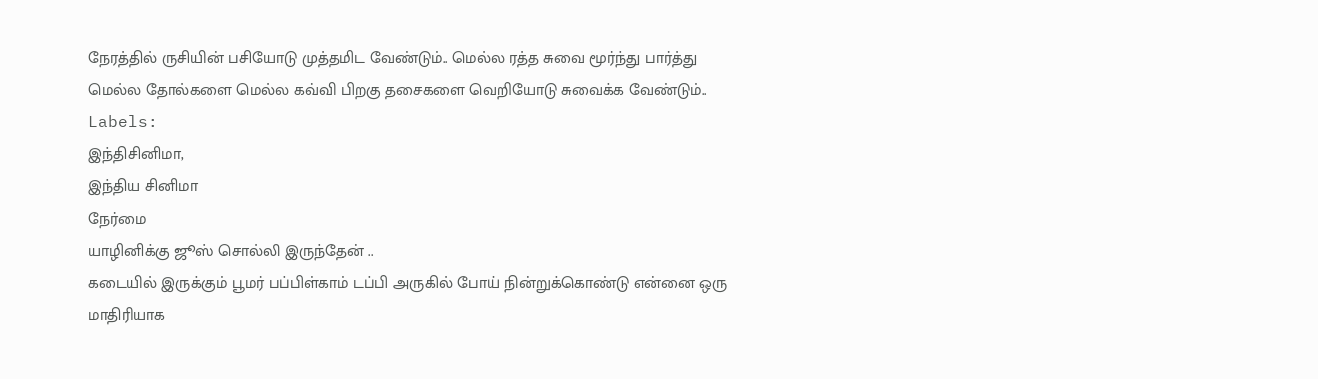நேரத்தில் ருசியின் பசியோடு முத்தமிட வேண்டும்.. மெல்ல ரத்த சுவை மூர்ந்து பார்த்து மெல்ல தோல்களை மெல்ல கவ்வி பிறகு தசைகளை வெறியோடு சுவைக்க வேண்டும்..
Labels:
இந்திசினிமா,
இந்திய சினிமா
நேர்மை
யாழினிக்கு ஜூஸ் சொல்லி இருந்தேன் ..
கடையில் இருக்கும் பூமர் பப்பிள்காம் டப்பி அருகில் போய் நின்றுக்கொண்டு என்னை ஒரு மாதிரியாக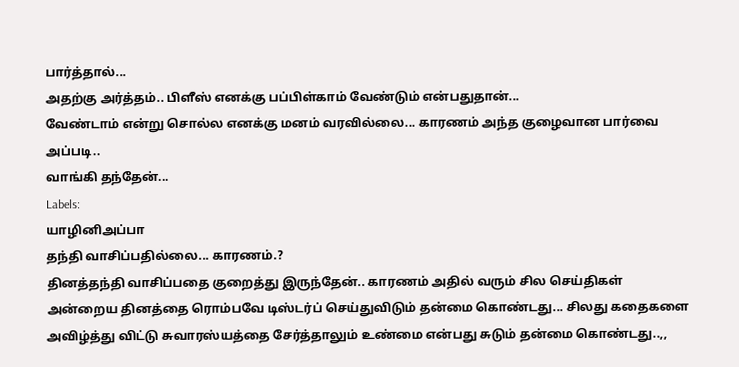பார்த்தால்...
அதற்கு அர்த்தம்.. பிளீஸ் எனக்கு பப்பிள்காம் வேண்டும் என்பதுதான்...
வேண்டாம் என்று சொல்ல எனக்கு மனம் வரவில்லை... காரணம் அந்த குழைவான பார்வை அப்படி..
வாங்கி தந்தேன்...
Labels:
யாழினிஅப்பா
தந்தி வாசிப்பதில்லை... காரணம்.?
தினத்தந்தி வாசிப்பதை குறைத்து இருந்தேன்.. காரணம் அதில் வரும் சில செய்திகள் அன்றைய தினத்தை ரொம்பவே டிஸ்டர்ப் செய்துவிடும் தன்மை கொண்டது... சிலது கதைகளை அவிழ்த்து விட்டு சுவாரஸ்யத்தை சேர்த்தாலும் உண்மை என்பது சுடும் தன்மை கொண்டது..,,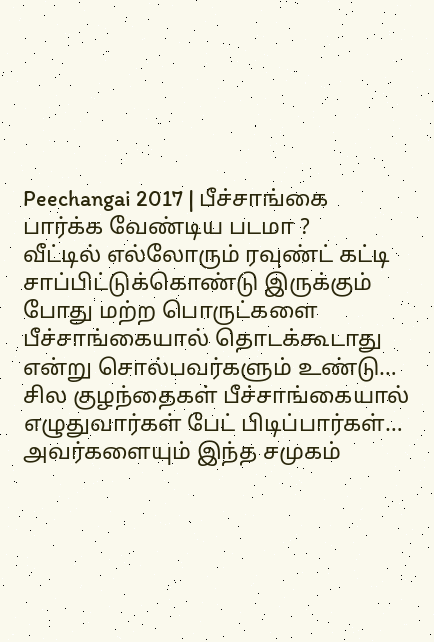Peechangai 2017 | பீச்சாங்கை பார்க்க வேண்டிய படமா ?
வீட்டில் எல்லோரும் ரவுண்ட் கட்டி சாப்பிட்டுக்கொண்டு இருக்கும் போது மற்ற பொருட்களை பீச்சாங்கையால் தொடக்கூடாது என்று சொல்பவர்களும் உண்டு… சில குழந்தைகள் பீச்சாங்கையால் எழுதுவார்கள் பேட் பிடிப்பார்கள்… அவர்களையும் இந்த சமுகம்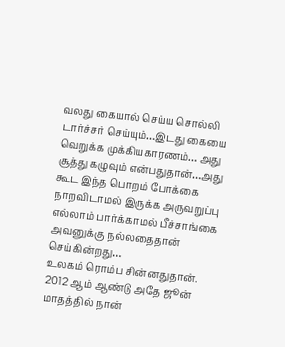வலது கையால் செய்ய சொல்லி டார்ச்சர் செய்யும்…இடது கையை வெறுக்க முக்கியகாரணம்… அது சூத்து கழுவும் என்பதுதான்…அது கூட இந்த பொறம் போக்கை நாறவிடாமல் இருக்க அருவறுப்பு எல்லாம் பார்க்காமல் பீச்சாங்கை அவனுக்கு நல்லதைதான் செய்கின்றது…
உலகம் ரொம்ப சின்னதுதான்.
2012 ஆம் ஆண்டு அதே ஜூன் மாதத்தில் நான்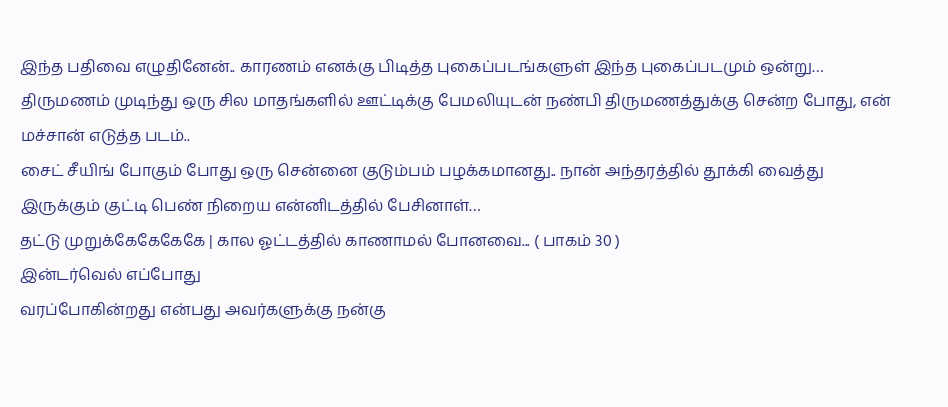இந்த பதிவை எழுதினேன்.. காரணம் எனக்கு பிடித்த புகைப்படங்களுள் இந்த புகைப்படமும் ஒன்று…
திருமணம் முடிந்து ஒரு சில மாதங்களில் ஊட்டிக்கு பேமலியுடன் நண்பி திருமணத்துக்கு சென்ற போது, என் மச்சான் எடுத்த படம்..
சைட் சீயிங் போகும் போது ஒரு சென்னை குடும்பம் பழக்கமானது.. நான் அந்தரத்தில் தூக்கி வைத்து இருக்கும் குட்டி பெண் நிறைய என்னிடத்தில் பேசினாள்…
தட்டு முறுக்கேகேகேகே | கால ஓட்டத்தில் காணாமல் போனவை... ( பாகம் 30 )
இன்டர்வெல் எப்போது
வரப்போகின்றது என்பது அவர்களுக்கு நன்கு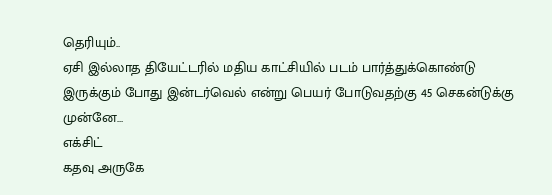தெரியும்..
ஏசி இல்லாத தியேட்டரில் மதிய காட்சியில் படம் பார்த்துக்கொண்டு இருக்கும் போது இன்டர்வெல் என்று பெயர் போடுவதற்கு 45 செகன்டுக்கு
முன்னே…
எக்சிட்
கதவு அருகே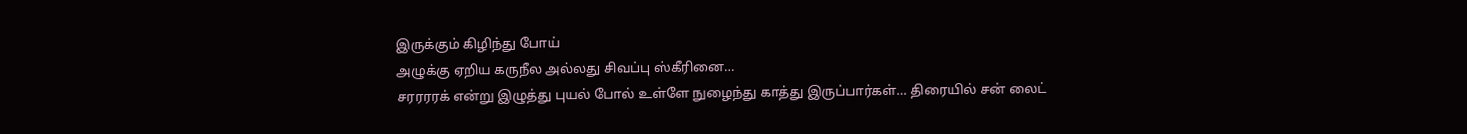இருக்கும் கிழிந்து போய்
அழுக்கு ஏறிய கருநீல அல்லது சிவப்பு ஸ்கீரினை…
சரரரரக் என்று இழுத்து புயல் போல் உள்ளே நுழைந்து காத்து இருப்பார்கள்… திரையில் சன் லைட்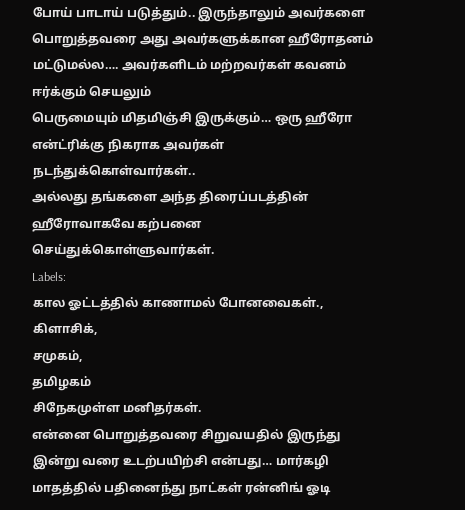போய் பாடாய் படுத்தும்.. இருந்தாலும் அவர்களை
பொறுத்தவரை அது அவர்களுக்கான ஹீரோதனம் மட்டுமல்ல…. அவர்களிடம் மற்றவர்கள் கவனம் ஈர்க்கும் செயலும்
பெருமையும் மிதமிஞ்சி இருக்கும்… ஒரு ஹீரோ என்ட்ரிக்கு நிகராக அவர்கள் நடந்துக்கொள்வார்கள்..
அல்லது தங்களை அந்த திரைப்படத்தின் ஹீரோவாகவே கற்பனை
செய்துக்கொள்ளுவார்கள்.
Labels:
கால ஓட்டத்தில் காணாமல் போனவைகள்.,
கிளாசிக்,
சமுகம்,
தமிழகம்
சிநேகமுள்ள மனிதர்கள்.
என்னை பொறுத்தவரை சிறுவயதில் இருந்து இன்று வரை உடற்பயிற்சி என்பது… மார்கழி மாதத்தில் பதினைந்து நாட்கள் ரன்னிங் ஓடி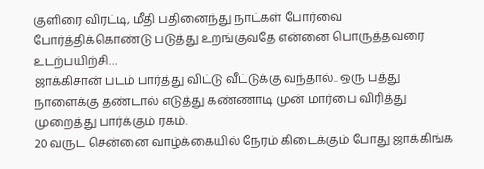குளிரை விரட்டி, மீதி பதினைந்து நாட்கள் போர்வை போர்த்திக்கொண்டு படுத்து உறங்குவதே என்னை பொருத்தவரை உடற்பயிற்சி…
ஜாக்கிசான் படம் பார்த்து விட்டு வீட்டுக்கு வந்தால்.. ஒரு பத்து நாளைக்கு தண்டால் எடுத்து கண்ணாடி முன் மார்பை விரித்து முறைத்து பார்க்கும் ரகம்.
20 வருட சென்னை வாழ்க்கையில் நேரம் கிடைக்கும் போது ஜாக்கிங்க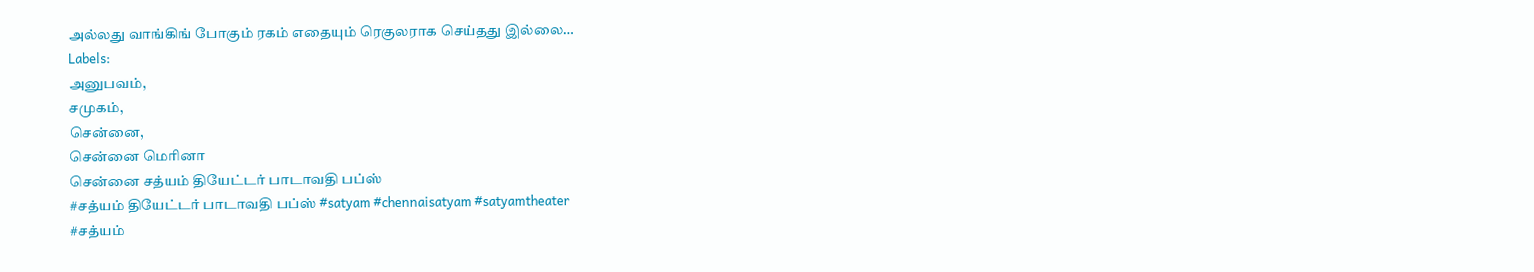அல்லது வாங்கிங் போகும் ரகம் எதையும் ரெகுலராக செய்தது இல்லை…
Labels:
அனுபவம்,
சமுகம்,
சென்னை,
சென்னை மெரினா
சென்னை சத்யம் தியேட்டர் பாடாவதி பப்ஸ்
#சத்யம் தியேட்டர் பாடாவதி பப்ஸ் #satyam #chennaisatyam #satyamtheater
#சத்யம்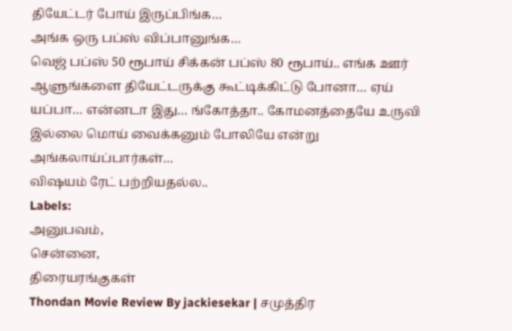தியேட்டர் போய் இருப்பிங்க…
அங்க ஒரு பப்ஸ் விப்பானுங்க…
வெஜ் பப்ஸ் 50 ரூபாய் சிக்கன் பப்ஸ் 80 ரூபாய்.. எங்க ஊர் ஆளுங்களை தியேட்டருக்கு கூட்டிக்கிட்டு போனா… ஏய் யப்பா… என்னடா இது… ங்கோத்தா.. கோமனத்தையே உருவி இல்லை மொய் வைக்கனும் போலியே என்று அங்கலாய்ப்பார்கள்…
விஷயம் ரேட் பற்றியதல்ல..
Labels:
அனுபவம்,
சென்னை,
திரையரங்குகள்
Thondan Movie Review By jackiesekar | சமுத்திர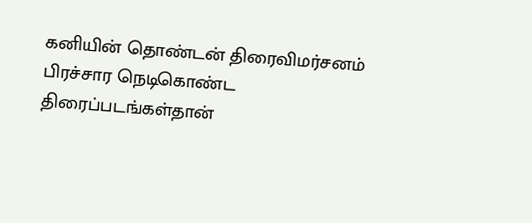கனியின் தொண்டன் திரைவிமர்சனம்
பிரச்சார நெடிகொண்ட திரைப்படங்கள்தான்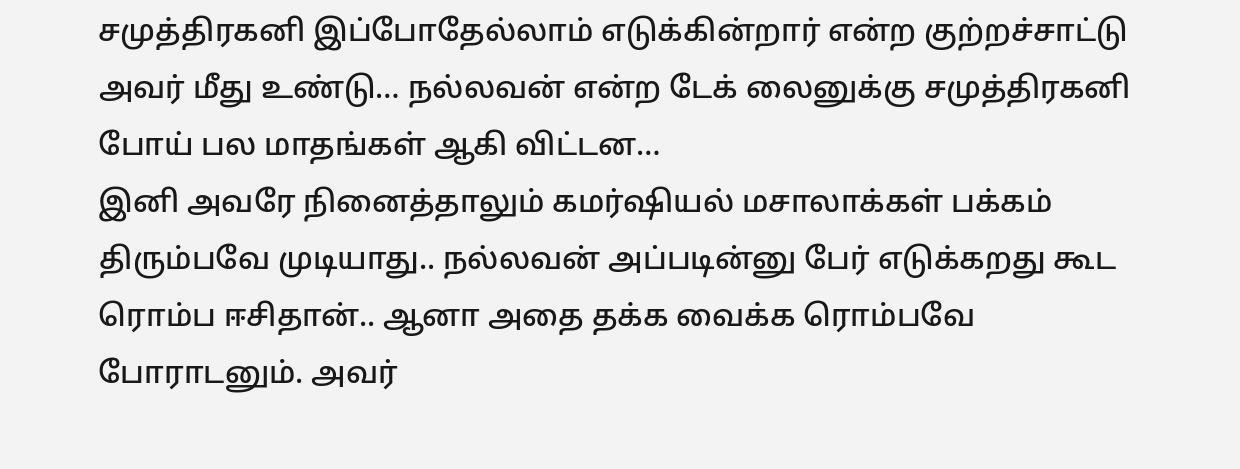சமுத்திரகனி இப்போதேல்லாம் எடுக்கின்றார் என்ற குற்றச்சாட்டு அவர் மீது உண்டு… நல்லவன் என்ற டேக் லைனுக்கு சமுத்திரகனி போய் பல மாதங்கள் ஆகி விட்டன…
இனி அவரே நினைத்தாலும் கமர்ஷியல் மசாலாக்கள் பக்கம் திரும்பவே முடியாது.. நல்லவன் அப்படின்னு பேர் எடுக்கறது கூட ரொம்ப ஈசிதான்.. ஆனா அதை தக்க வைக்க ரொம்பவே போராடனும். அவர்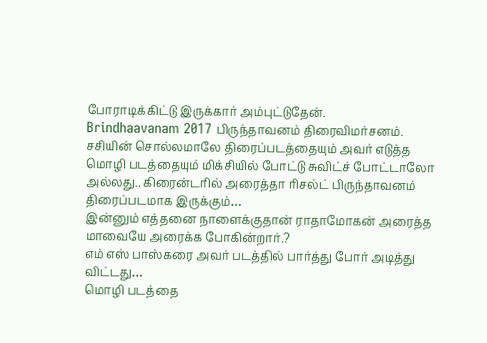போராடிக்கிட்டு இருக்கார் அம்புட்டுதேன்.
Brindhaavanam 2017 பிருந்தாவனம் திரைவிமர்சனம்.
சசியின் சொல்லமாலே திரைப்படத்தையும் அவர் எடுத்த மொழி படத்தையும் மிக்சியில் போட்டு சுவிட்ச் போட்டாலோ அல்லது.. கிரைன்டரில் அரைத்தா ரிசல்ட் பிருந்தாவனம் திரைப்படமாக இருக்கும்…
இன்னும் எத்தனை நாளைக்குதான் ராதாமோகன் அரைத்த மாவையே அரைக்க போகின்றார்.?
எம் எஸ் பாஸ்கரை அவர் படத்தில் பார்த்து போர் அடித்து விட்டது…
மொழி படத்தை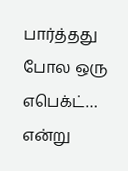பார்த்தது போல ஒரு எபெக்ட்… என்று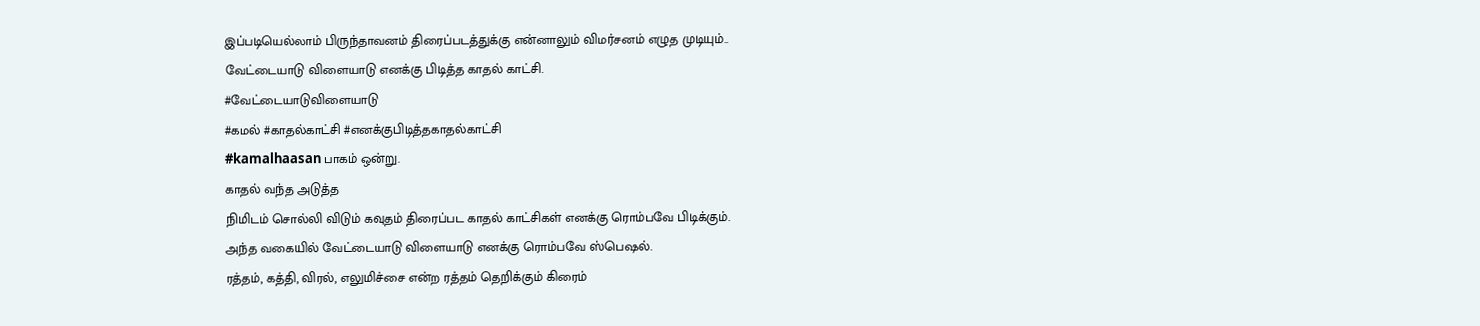இப்படியெல்லாம் பிருந்தாவனம் திரைப்படத்துக்கு என்னாலும் விமர்சனம் எழுத முடியும்..
வேட்டையாடு விளையாடு எனக்கு பிடித்த காதல் காட்சி.
#வேட்டையாடுவிளையாடு
#கமல் #காதல்காட்சி #எனக்குபிடித்தகாதல்காட்சி
#kamalhaasan பாகம் ஒன்று.
காதல் வந்த அடுத்த
நிமிடம் சொல்லி விடும் கவுதம் திரைப்பட காதல் காட்சிகள் எனக்கு ரொம்பவே பிடிக்கும்.
அந்த வகையில் வேட்டையாடு விளையாடு எனக்கு ரொம்பவே ஸ்பெஷல்.
ரத்தம், கத்தி, விரல், எலுமிச்சை என்ற ரத்தம் தெறிக்கும் கிரைம்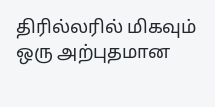திரில்லரில் மிகவும் ஒரு அற்புதமான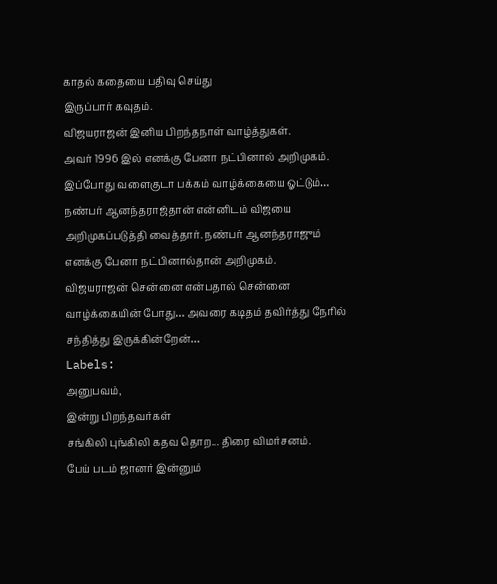காதல் கதையை பதிவு செய்து
இருப்பார் கவுதம்.
விஜயராஜன் இனிய பிறந்தநாள் வாழ்த்துகள்.
அவர் 1996 இல் எனக்கு பேனா நட்பினால் அறிமுகம். இப்போது வளைகுடா பக்கம் வாழ்க்கையை ஓட்டும்… நண்பர் ஆனந்தராஜ்தான் என்னிடம் விஜயை அறிமுகப்படுத்தி வைத்தார். நண்பர் ஆனந்தராஜும் எனக்கு பேனா நட்பினால்தான் அறிமுகம்.
விஜயராஜன் சென்னை என்பதால் சென்னை வாழ்க்கையின் போது… அவரை கடிதம் தவிர்த்து நேரில் சந்தித்து இருக்கின்றேன்…
Labels:
அனுபவம்,
இன்று பிறந்தவர்கள்
சங்கிலி புங்கிலி கதவ தொற... திரை விமர்சனம்.
பேய் படம் ஜானர் இன்னும்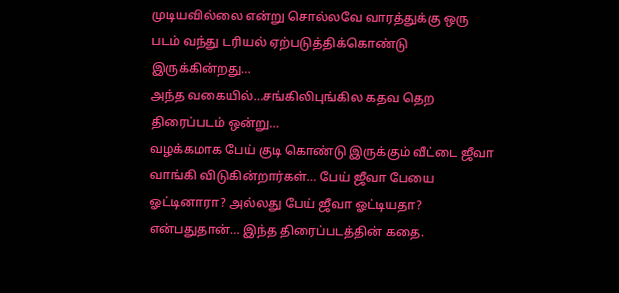முடியவில்லை என்று சொல்லவே வாரத்துக்கு ஒரு படம் வந்து டரியல் ஏற்படுத்திக்கொண்டு இருக்கின்றது…
அந்த வகையில்…சங்கிலிபுங்கில கதவ தெற திரைப்படம் ஒன்று…
வழக்கமாக பேய் குடி கொண்டு இருக்கும் வீட்டை ஜீவா வாங்கி விடுகின்றார்கள்… பேய் ஜீவா பேயை ஓட்டினாரா? அல்லது பேய் ஜீவா ஓட்டியதா? என்பதுதான்… இந்த திரைப்படத்தின் கதை.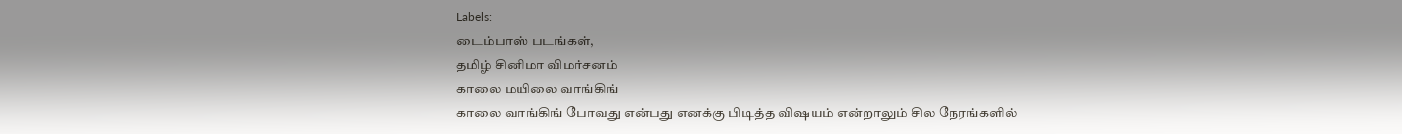Labels:
டைம்பாஸ் படங்கள்,
தமிழ் சினிமா விமர்சனம்
காலை மயிலை வாங்கிங்
காலை வாங்கிங் போவது என்பது எனக்கு பிடித்த விஷயம் என்றாலும் சில நேரங்களில்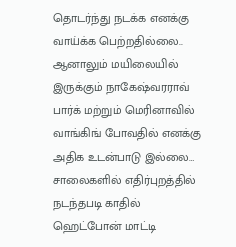தொடர்ந்து நடக்க எனக்கு வாய்க்க பெற்றதில்லை.. ஆனாலும் மயிலையில் இருக்கும் நாகேஷ்வரராவ் பார்க் மற்றும் மெரினாவில் வாங்கிங் போவதில் எனக்கு அதிக உடன்பாடு இல்லை…
சாலைகளில் எதிர்புறத்தில் நடந்தபடி காதில் ஹெட்போன் மாட்டி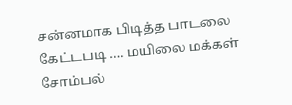சன்னமாக பிடித்த பாடலை கேட்டபடி …. மயிலை மக்கள் சோம்பல்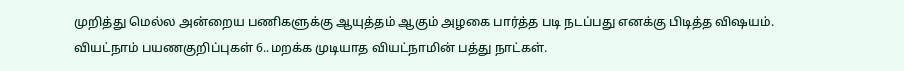முறித்து மெல்ல அன்றைய பணிகளுக்கு ஆயுத்தம் ஆகும் அழகை பார்த்த படி நடப்பது எனக்கு பிடித்த விஷயம்.
வியட்நாம் பயணகுறிப்புகள் 6..மறக்க முடியாத வியட்நாமின் பத்து நாட்கள்.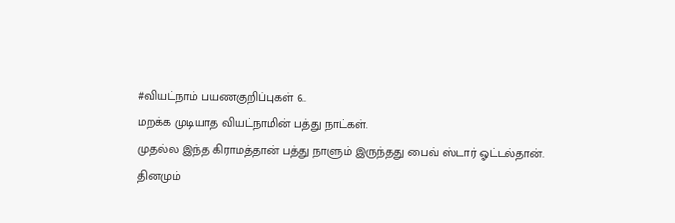#வியட்நாம் பயணகுறிப்புகள் 6..
மறக்க முடியாத வியட்நாமின் பத்து நாட்கள்.
முதல்ல இந்த கிராமத்தான் பத்து நாளும் இருந்தது பைவ் ஸ்டார் ஓட்டல்தான்.
தினமும்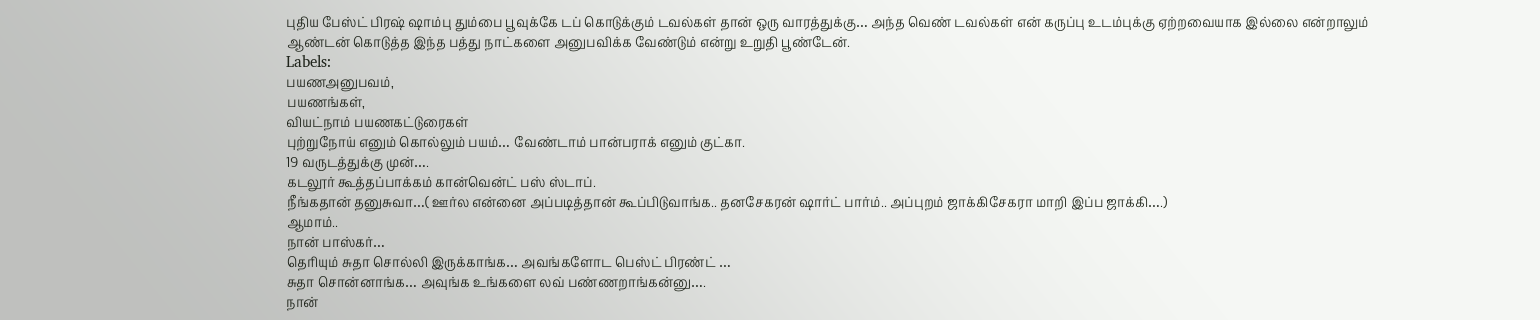புதிய பேஸ்ட் பிரஷ் ஷாம்பு தும்பை பூவுக்கே டப் கொடுக்கும் டவல்கள் தான் ஒரு வாரத்துக்கு… அந்த வெண் டவல்கள் என் கருப்பு உடம்புக்கு ஏற்றவையாக இல்லை என்றாலும் ஆண்டன் கொடுத்த இந்த பத்து நாட்களை அனுபவிக்க வேண்டும் என்று உறுதி பூண்டேன்.
Labels:
பயணஅனுபவம்,
பயணங்கள்,
வியட்நாம் பயணகட்டுரைகள்
புற்றுநோய் எனும் கொல்லும் பயம்… வேண்டாம் பான்பராக் எனும் குட்கா.
19 வருடத்துக்கு முன்….
கடலூர் கூத்தப்பாக்கம் கான்வென்ட் பஸ் ஸ்டாப்.
நீங்கதான் தனுசுவா…( ஊர்ல என்னை அப்படித்தான் கூப்பிடுவாங்க.. தனசேகரன் ஷார்ட் பார்ம்.. அப்புறம் ஜாக்கிசேகரா மாறி இப்ப ஜாக்கி….)
ஆமாம்..
நான் பாஸ்கர்…
தெரியும் சுதா சொல்லி இருக்காங்க… அவங்களோட பெஸ்ட் பிரண்ட் …
சுதா சொன்னாங்க… அவுங்க உங்களை லவ் பண்ணறாங்கன்னு….
நான்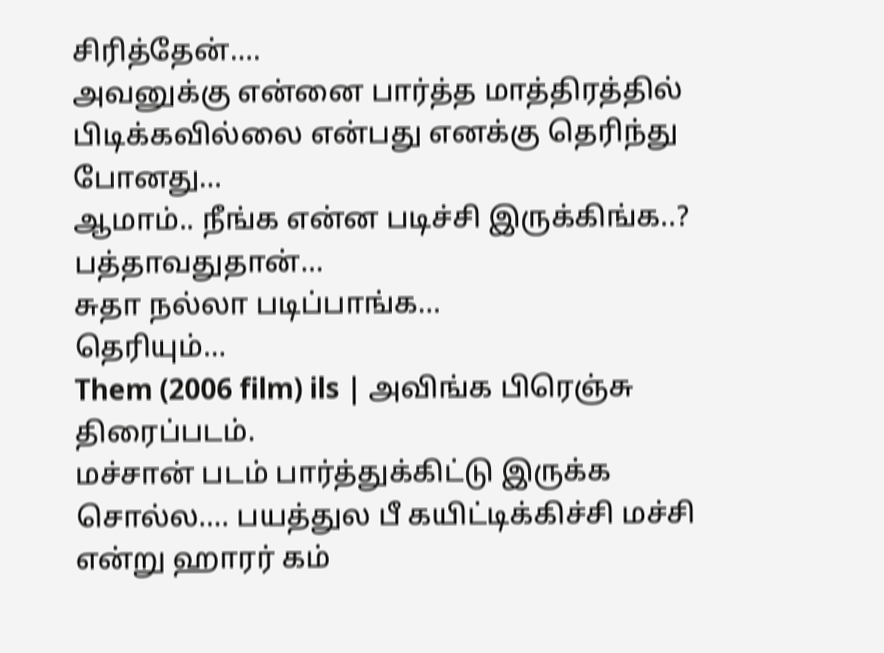சிரித்தேன்….
அவனுக்கு என்னை பார்த்த மாத்திரத்தில் பிடிக்கவில்லை என்பது எனக்கு தெரிந்து போனது…
ஆமாம்.. நீங்க என்ன படிச்சி இருக்கிங்க..?
பத்தாவதுதான்…
சுதா நல்லா படிப்பாங்க…
தெரியும்…
Them (2006 film) ils | அவிங்க பிரெஞ்சு திரைப்படம்.
மச்சான் படம் பார்த்துக்கிட்டு இருக்க சொல்ல…. பயத்துல பீ கயிட்டிக்கிச்சி மச்சி என்று ஹாரர் கம்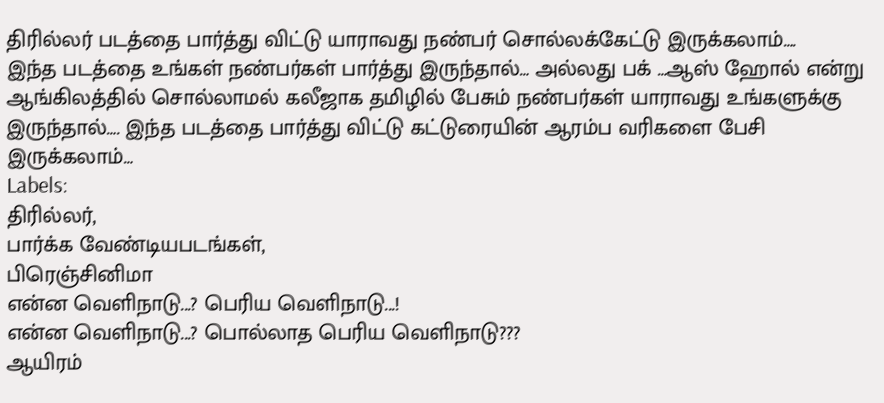திரில்லர் படத்தை பார்த்து விட்டு யாராவது நண்பர் சொல்லக்கேட்டு இருக்கலாம்….
இந்த படத்தை உங்கள் நண்பர்கள் பார்த்து இருந்தால்… அல்லது பக் …ஆஸ் ஹோல் என்று ஆங்கிலத்தில் சொல்லாமல் கலீஜாக தமிழில் பேசும் நண்பர்கள் யாராவது உங்களுக்கு இருந்தால்…. இந்த படத்தை பார்த்து விட்டு கட்டுரையின் ஆரம்ப வரிகளை பேசி இருக்கலாம்…
Labels:
திரில்லர்,
பார்க்க வேண்டியபடங்கள்,
பிரெஞ்சினிமா
என்ன வெளிநாடு...? பெரிய வெளிநாடு...!
என்ன வெளிநாடு...? பொல்லாத பெரிய வெளிநாடு???
ஆயிரம்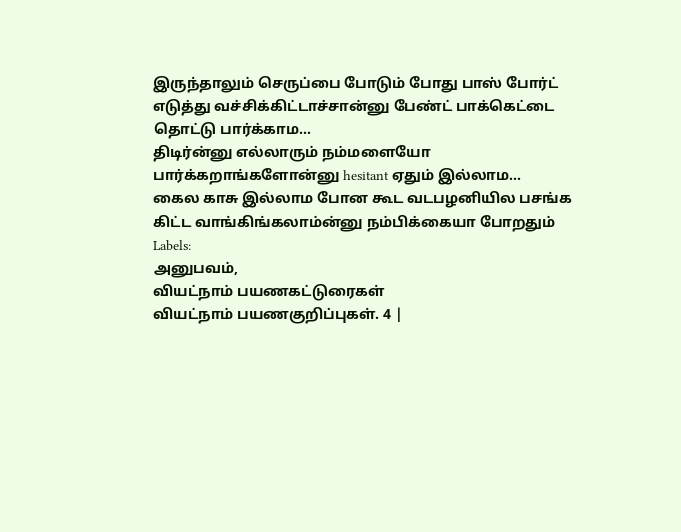இருந்தாலும் செருப்பை போடும் போது பாஸ் போர்ட் எடுத்து வச்சிக்கிட்டாச்சான்னு பேண்ட் பாக்கெட்டை தொட்டு பார்க்காம...
திடிர்ன்னு எல்லாரும் நம்மளையோ பார்க்கறாங்களோன்னு hesitant ஏதும் இல்லாம...
கைல காசு இல்லாம போன கூட வடபழனியில பசங்க கிட்ட வாங்கிங்கலாம்ன்னு நம்பிக்கையா போறதும்
Labels:
அனுபவம்,
வியட்நாம் பயணகட்டுரைகள்
வியட்நாம் பயணகுறிப்புகள். 4 |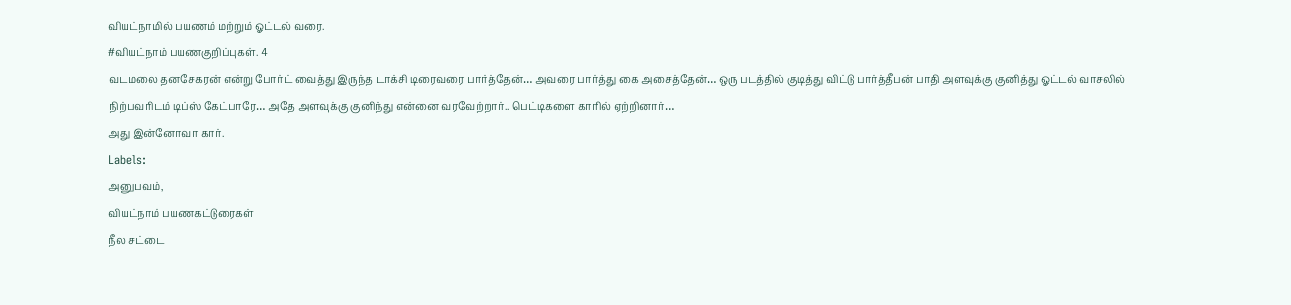வியட்நாமில் பயணம் மற்றும் ஓட்டல் வரை.
#வியட்நாம் பயணகுறிப்புகள். 4
வடமலை தனசேகரன் என்று போர்ட் வைத்து இருந்த டாக்சி டிரைவரை பார்த்தேன்… அவரை பார்த்து கை அசைத்தேன்… ஒரு படத்தில் குடித்து விட்டு பார்த்தீபன் பாதி அளவுக்கு குனித்து ஓட்டல் வாசலில் நிற்பவரிடம் டிப்ஸ் கேட்பாரே… அதே அளவுக்கு குனிந்து என்னை வரவேற்றார்.. பெட்டிகளை காரில் ஏற்றினார்…
அது இன்னோவா கார்.
Labels:
அனுபவம்,
வியட்நாம் பயணகட்டுரைகள்
நீல சட்டை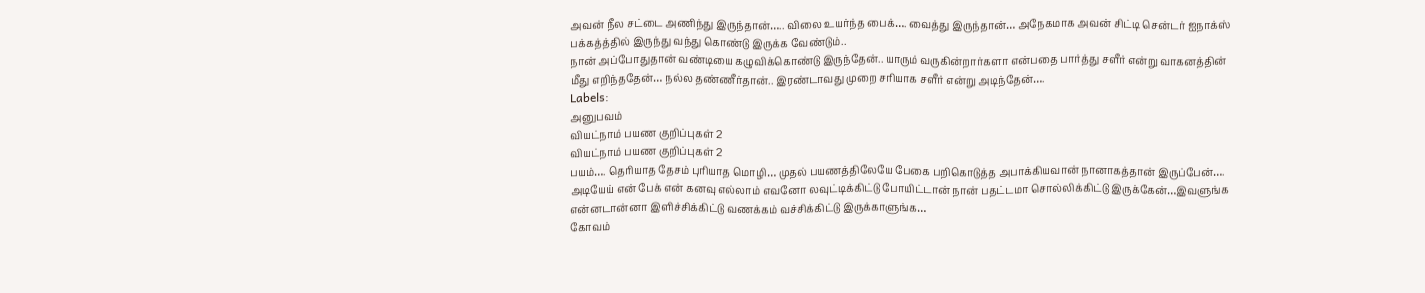அவன் நீல சட்டை அணிந்து இருந்தான்….. விலை உயர்ந்த பைக்…. வைத்து இருந்தான்… அநேகமாக அவன் சிட்டி சென்டர் ஐநாக்ஸ் பக்கத்த்தில் இருந்து வந்து கொண்டு இருக்க வேண்டும்..
நான் அப்போதுதான் வண்டியை கழுவிக்கொண்டு இருந்தேன்.. யாரும் வருகின்றார்களா என்பதை பார்த்து சளீர் என்று வாகனத்தின் மீது எறிந்ததேன்… நல்ல தண்ணீர்தான்.. இரண்டாவது முறை சரியாக சளீர் என்று அடிந்தேன்….
Labels:
அனுபவம்
வியட்நாம் பயண குறிப்புகள் 2
வியட்நாம் பயண குறிப்புகள் 2
பயம்…. தெரியாத தேசம் புரியாத மொழி… முதல் பயணத்திலேயே பேகை பறிகொடுத்த அபாக்கியவான் நானாகத்தான் இருப்பேன்….
அடியேய் என் பேக் என் கனவு எல்லாம் எவனோ லவுட்டிக்கிட்டு போயிட்டான் நான் பதட்டமா சொல்லிக்கிட்டு இருக்கேன்…இவளுங்க என்னடான்னா இளிச்சிக்கிட்டு வணக்கம் வச்சிக்கிட்டு இருக்காளுங்க…
கோவம்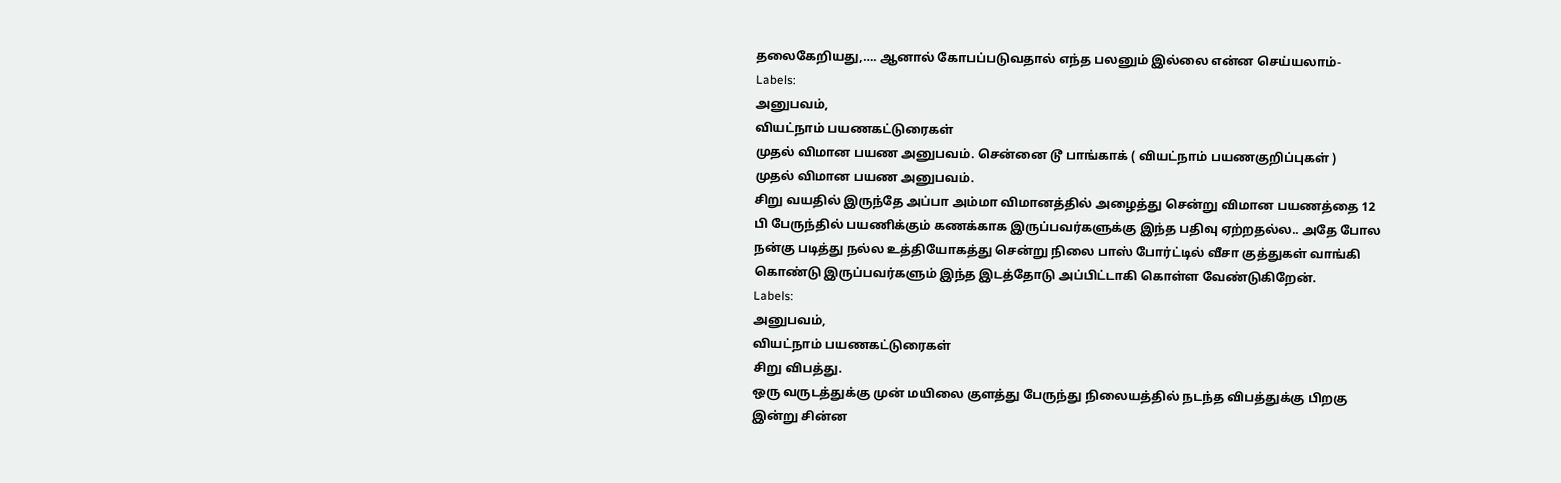தலைகேறியது,…. ஆனால் கோபப்படுவதால் எந்த பலனும் இல்லை என்ன செய்யலாம்-
Labels:
அனுபவம்,
வியட்நாம் பயணகட்டுரைகள்
முதல் விமான பயண அனுபவம். சென்னை டூ பாங்காக் ( வியட்நாம் பயணகுறிப்புகள் )
முதல் விமான பயண அனுபவம்.
சிறு வயதில் இருந்தே அப்பா அம்மா விமானத்தில் அழைத்து சென்று விமான பயணத்தை 12 பி பேருந்தில் பயணிக்கும் கணக்காக இருப்பவர்களுக்கு இந்த பதிவு ஏற்றதல்ல.. அதே போல நன்கு படித்து நல்ல உத்தியோகத்து சென்று நிலை பாஸ் போர்ட்டில் வீசா குத்துகள் வாங்கி கொண்டு இருப்பவர்களும் இந்த இடத்தோடு அப்பிட்டாகி கொள்ள வேண்டுகிறேன்.
Labels:
அனுபவம்,
வியட்நாம் பயணகட்டுரைகள்
சிறு விபத்து.
ஒரு வருடத்துக்கு முன் மயிலை குளத்து பேருந்து நிலையத்தில் நடந்த விபத்துக்கு பிறகு இன்று சின்ன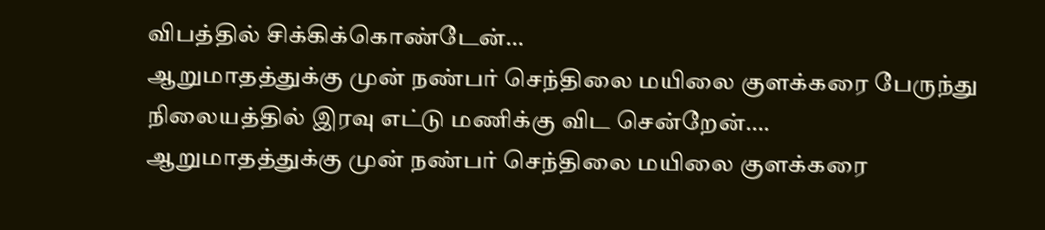விபத்தில் சிக்கிக்கொண்டேன்…
ஆறுமாதத்துக்கு முன் நண்பர் செந்திலை மயிலை குளக்கரை பேருந்து நிலையத்தில் இரவு எட்டு மணிக்கு விட சென்றேன்….
ஆறுமாதத்துக்கு முன் நண்பர் செந்திலை மயிலை குளக்கரை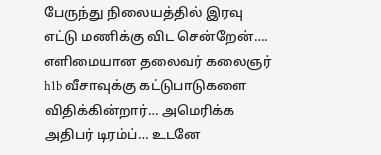பேருந்து நிலையத்தில் இரவு எட்டு மணிக்கு விட சென்றேன்….
எளிமையான தலைவர் கலைஞர்
h1b வீசாவுக்கு கட்டுபாடுகளை விதிக்கின்றார்… அமெரிக்க அதிபர் டிரம்ப்… உடனே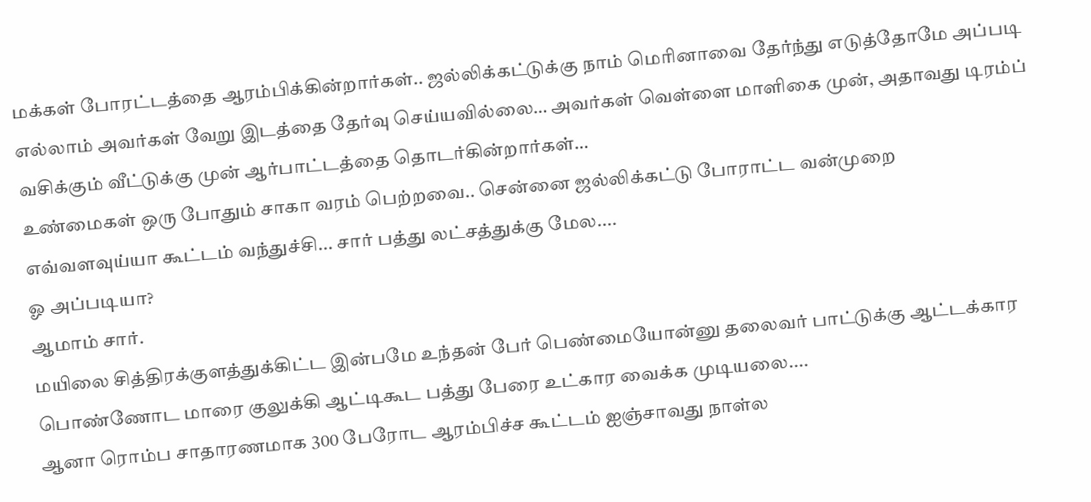மக்கள் போரட்டத்தை ஆரம்பிக்கின்றார்கள்.. ஜல்லிக்கட்டுக்கு நாம் மெரினாவை தேர்ந்து எடுத்தோமே அப்படி எல்லாம் அவர்கள் வேறு இடத்தை தேர்வு செய்யவில்லை… அவர்கள் வெள்ளை மாளிகை முன், அதாவது டிரம்ப் வசிக்கும் வீட்டுக்கு முன் ஆர்பாட்டத்தை தொடர்கின்றார்கள்…
உண்மைகள் ஒரு போதும் சாகா வரம் பெற்றவை.. சென்னை ஜல்லிக்கட்டு போராட்ட வன்முறை
எவ்வளவுய்யா கூட்டம் வந்துச்சி... சார் பத்து லட்சத்துக்கு மேல....
ஓ அப்படியா?
ஆமாம் சார்.
மயிலை சித்திரக்குளத்துக்கிட்ட இன்பமே உந்தன் பேர் பெண்மையோன்னு தலைவர் பாட்டுக்கு ஆட்டக்கார பொண்ணோட மாரை குலுக்கி ஆட்டிகூட பத்து பேரை உட்கார வைக்க முடியலை....
ஆனா ரொம்ப சாதாரணமாக 300 பேரோட ஆரம்பிச்ச கூட்டம் ஐஞ்சாவது நாள்ல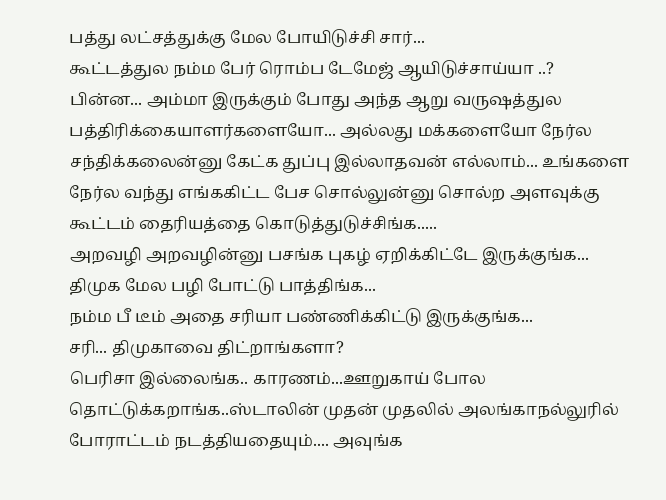பத்து லட்சத்துக்கு மேல போயிடுச்சி சார்...
கூட்டத்துல நம்ம பேர் ரொம்ப டேமேஜ் ஆயிடுச்சாய்யா ..?
பின்ன... அம்மா இருக்கும் போது அந்த ஆறு வருஷத்துல பத்திரிக்கையாளர்களையோ... அல்லது மக்களையோ நேர்ல சந்திக்கலைன்னு கேட்க துப்பு இல்லாதவன் எல்லாம்... உங்களை நேர்ல வந்து எங்ககிட்ட பேச சொல்லுன்னு சொல்ற அளவுக்கு கூட்டம் தைரியத்தை கொடுத்துடுச்சிங்க.....
அறவழி அறவழின்னு பசங்க புகழ் ஏறிக்கிட்டே இருக்குங்க...
திமுக மேல பழி போட்டு பாத்திங்க...
நம்ம பீ டீம் அதை சரியா பண்ணிக்கிட்டு இருக்குங்க...
சரி... திமுகாவை திட்றாங்களா?
பெரிசா இல்லைங்க.. காரணம்...ஊறுகாய் போல தொட்டுக்கறாங்க..ஸ்டாலின் முதன் முதலில் அலங்காநல்லுரில் போராட்டம் நடத்தியதையும்.... அவுங்க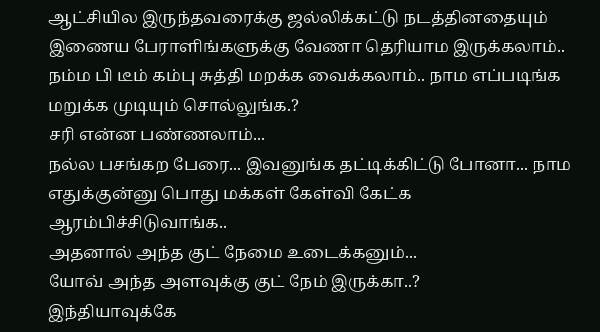ஆட்சியில இருந்தவரைக்கு ஜல்லிக்கட்டு நடத்தினதையும் இணைய பேராளிங்களுக்கு வேணா தெரியாம இருக்கலாம்.. நம்ம பி டீம் கம்பு சுத்தி மறக்க வைக்கலாம்.. நாம எப்படிங்க மறுக்க முடியும் சொல்லுங்க.?
சரி என்ன பண்ணலாம்...
நல்ல பசங்கற பேரை... இவனுங்க தட்டிக்கிட்டு போனா... நாம எதுக்குன்னு பொது மக்கள் கேள்வி கேட்க ஆரம்பிச்சிடுவாங்க..
அதனால் அந்த குட் நேமை உடைக்கனும்...
யோவ் அந்த அளவுக்கு குட் நேம் இருக்கா..?
இந்தியாவுக்கே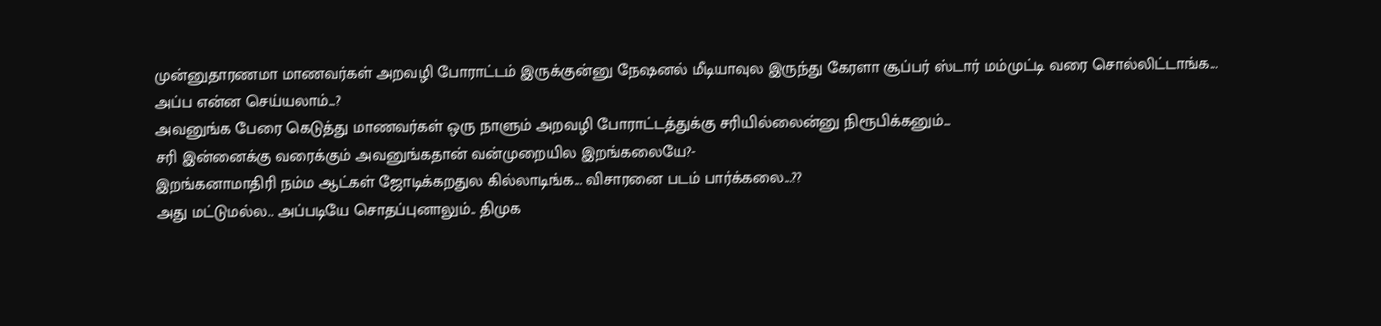முன்னுதாரணமா மாணவர்கள் அறவழி போராட்டம் இருக்குன்னு நேஷனல் மீடியாவுல இருந்து கேரளா சூப்பர் ஸ்டார் மம்முட்டி வரை சொல்லிட்டாங்க...
அப்ப என்ன செய்யலாம்...?
அவனுங்க பேரை கெடுத்து மாணவர்கள் ஒரு நாளும் அறவழி போராட்டத்துக்கு சரியில்லைன்னு நிரூபிக்கனும்...
சரி இன்னைக்கு வரைக்கும் அவனுங்கதான் வன்முறையில இறங்கலையே?-
இறங்கனாமாதிரி நம்ம ஆட்கள் ஜோடிக்கறதுல கில்லாடிங்க... விசாரனை படம் பார்க்கலை...??
அது மட்டுமல்ல.. அப்படியே சொதப்புனாலும்.. திமுக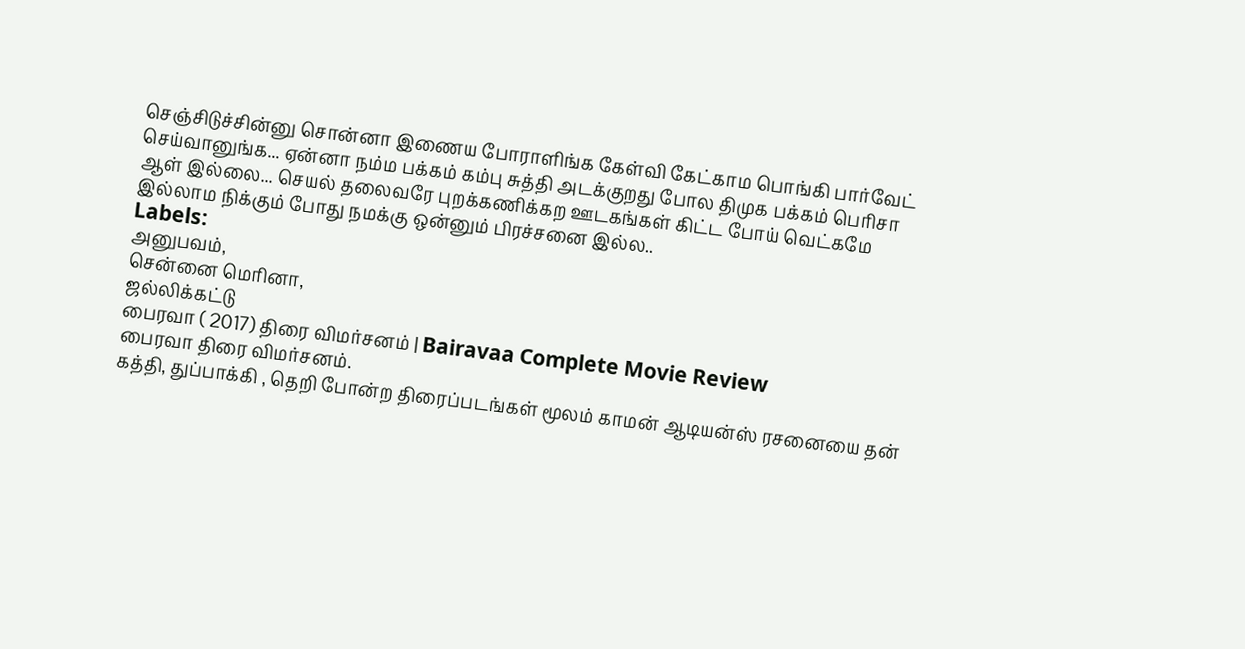செஞ்சிடுச்சின்னு சொன்னா இணைய போராளிங்க கேள்வி கேட்காம பொங்கி பார்வேட் செய்வானுங்க... ஏன்னா நம்ம பக்கம் கம்பு சுத்தி அடக்குறது போல திமுக பக்கம் பெரிசா ஆள் இல்லை... செயல் தலைவரே புறக்கணிக்கற ஊடகங்கள் கிட்ட போய் வெட்கமே இல்லாம நிக்கும் போது நமக்கு ஒன்னும் பிரச்சனை இல்ல..
Labels:
அனுபவம்,
சென்னை மெரினா,
ஜல்லிக்கட்டு
பைரவா ( 2017) திரை விமர்சனம் | Bairavaa Complete Movie Review
பைரவா திரை விமர்சனம்.
கத்தி, துப்பாக்கி , தெறி போன்ற திரைப்படங்கள் மூலம் காமன் ஆடியன்ஸ் ரசனையை தன்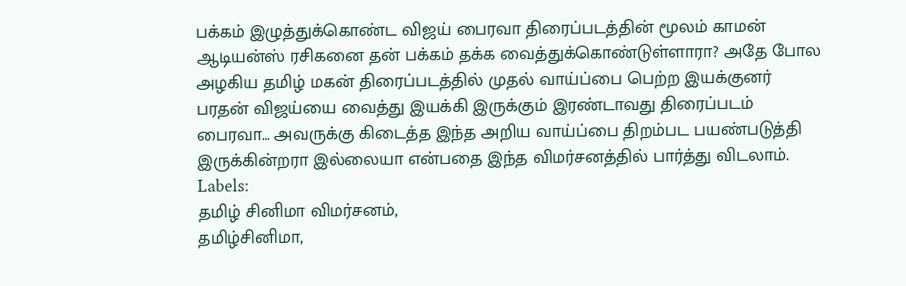பக்கம் இழுத்துக்கொண்ட விஜய் பைரவா திரைப்படத்தின் மூலம் காமன் ஆடியன்ஸ் ரசிகனை தன் பக்கம் தக்க வைத்துக்கொண்டுள்ளாரா? அதே போல அழகிய தமிழ் மகன் திரைப்படத்தில் முதல் வாய்ப்பை பெற்ற இயக்குனர் பரதன் விஜய்யை வைத்து இயக்கி இருக்கும் இரண்டாவது திரைப்படம் பைரவா… அவருக்கு கிடைத்த இந்த அறிய வாய்ப்பை திறம்பட பயண்படுத்தி இருக்கின்றரா இல்லையா என்பதை இந்த விமர்சனத்தில் பார்த்து விடலாம்.
Labels:
தமிழ் சினிமா விமர்சனம்,
தமிழ்சினிமா,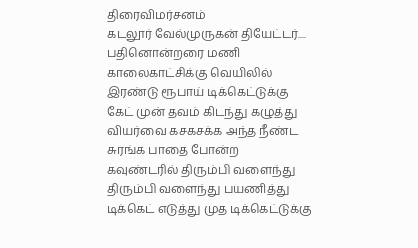திரைவிமர்சனம்
கடலூர் வேல்முருகன் தியேட்டர்....
பதினொன்றரை மணி காலைகாட்சிக்கு வெயிலில் இரண்டு ரூபாய் டிக்கெட்டுக்கு கேட் முன் தவம் கிடந்து கழுத்து வியர்வை கசகசக்க அந்த நீண்ட சுரங்க பாதை போன்ற கவுண்டரில் திரும்பி வளைந்து திரும்பி வளைந்து பயணித்து டிக்கெட் எடுத்து முத டிக்கெட்டுக்கு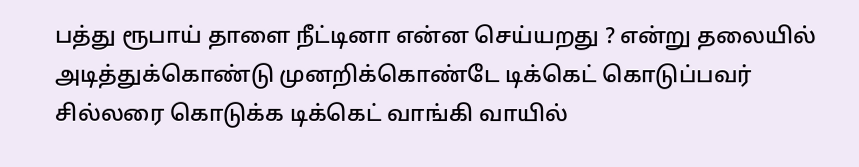பத்து ரூபாய் தாளை நீட்டினா என்ன செய்யறது ? என்று தலையில் அடித்துக்கொண்டு முனறிக்கொண்டே டிக்கெட் கொடுப்பவர் சில்லரை கொடுக்க டிக்கெட் வாங்கி வாயில்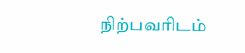நிற்பவரிடம்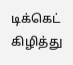டிக்கெட் கிழித்து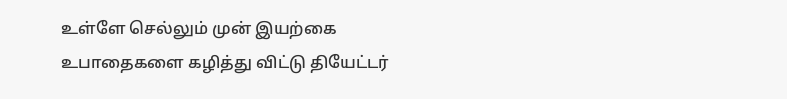உள்ளே செல்லும் முன் இயற்கை உபாதைகளை கழித்து விட்டு தியேட்டர்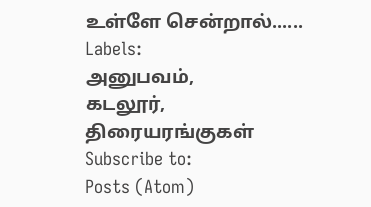உள்ளே சென்றால்......
Labels:
அனுபவம்,
கடலூர்,
திரையரங்குகள்
Subscribe to:
Posts (Atom)